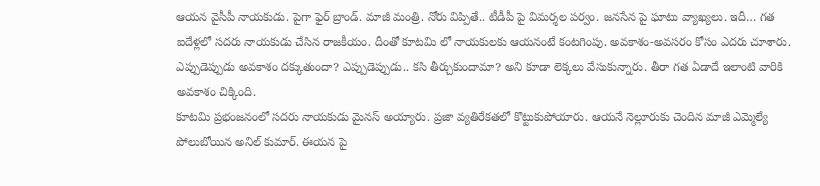ఆయన వైసీపీ నాయకుడు. పైగా ఫైర్ బ్రాండ్. మాజీ మంత్రి. నోరు విప్పితే.. టీడీపీ పై విమర్శల పర్వం. జనసేన పై ఘాటు వ్యాఖ్యలు. ఇదీ… గత ఐదేళ్లలో సదరు నాయకుడు చేసిన రాజకీయం. దీంతో కూటమి లో నాయకులకు ఆయనంటే కంటగింపు. అవకాశం-అవసరం కోసం ఎదరు చూశారు. ఎప్పుడెప్పుడు అవకాశం దక్కుతుందా? ఎప్పుడెప్పుడు.. కసి తీర్చుకుందామా? అని కూడా లెక్కలు వేసుకున్నారు. తీరా గత ఏడాదే ఇలాంటి వారికి అవకాశం చిక్కింది.
కూటమి ప్రభంజనంలో సదరు నాయకుడు మైనస్ అయ్యారు. ప్రజా వ్యతిరేకతలో కొట్టుకుపోయారు. ఆయనే నెల్లూరుకు చెందిన మాజీ ఎమ్మెల్యే పోలుబోయిన అనిల్ కుమార్. ఈయన పై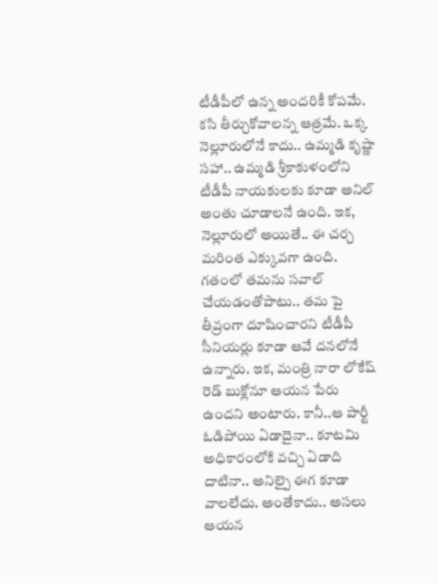టీడీపీలో ఉన్న అందరికీ కోపమే. కసి తీర్చుకోవాలన్న ఆత్రమే. ఒక్క నెల్లూరులోనే కాదు.. ఉమ్మడి కృష్ణా సహా.. ఉమ్మడి శ్రీకాకుళంలోని టీడీపీ నాయకులకు కూడా అనిల్ అంతు చూడాలనే ఉంది. ఇక, నెల్లూరులో అయితే.. ఈ చర్చ మరింత ఎక్కువగా ఉంది.
గతంలో తమను సవాల్ చేయడంతోపాటు.. తమ పై తీవ్రంగా దూషించారని టీడీపీ సీనియర్లు కూడా ఆవే దనలోనే ఉన్నారు. ఇక, మంత్రి నారా లోకేష్ రెడ్ బుక్లోనూ ఆయన పేరు ఉందని అంటారు. కానీ..ఆ పార్టీ ఓడిపోయి ఏడాదైనా.. కూటమి అధికారంలోకి వచ్చి ఏడాది దాటినా.. అనిల్పై ఈగ కూడా వాలలేదు. అంతేకాదు.. అసలు ఆయన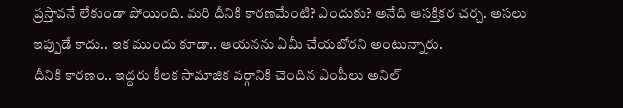ప్రస్తావనే లేకుండా పోయింది. మరి దీనికి కారణమేంటి? ఎందుకు? అనేది ఆసక్తికర చర్చ. అసలు ఇప్పుడే కాదు.. ఇక ముందు కూడా.. ఆయనను ఏమీ చేయబోరని అంటున్నారు.
దీనికి కారణం.. ఇద్దరు కీలక సామాజిక వర్గానికి చెందిన ఎంపీలు అనిల్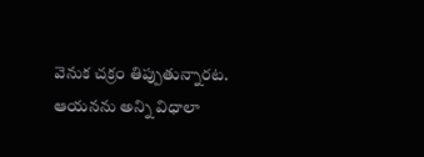వెనుక చక్రం తిప్పుతున్నారట. ఆయనను అన్ని విధాలా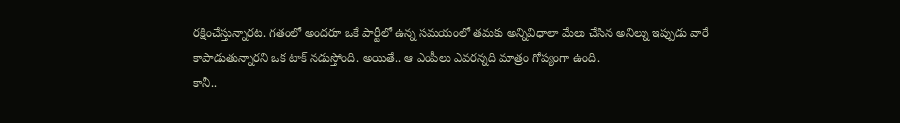రక్షించేస్తున్నారట. గతంలో అందరూ ఒకే పార్టీలో ఉన్న సమయంలో తమకు అన్నివిధాలా మేలు చేసిన అనిల్ను ఇప్పుడు వారే కాపాడుతున్నారని ఒక టాక్ నడుస్తోంది. అయితే.. ఆ ఎంపీలు ఎవరన్నది మాత్రం గోప్యంగా ఉంది.
కానీ..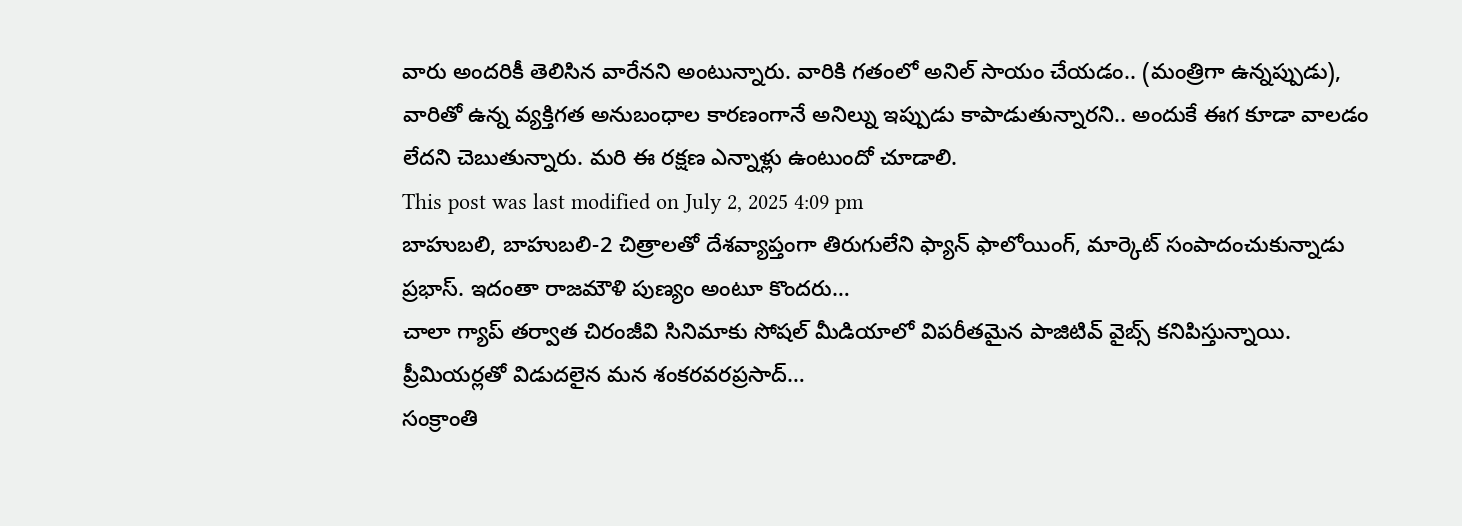వారు అందరికీ తెలిసిన వారేనని అంటున్నారు. వారికి గతంలో అనిల్ సాయం చేయడం.. (మంత్రిగా ఉన్నప్పుడు), వారితో ఉన్న వ్యక్తిగత అనుబంధాల కారణంగానే అనిల్ను ఇప్పుడు కాపాడుతున్నారని.. అందుకే ఈగ కూడా వాలడం లేదని చెబుతున్నారు. మరి ఈ రక్షణ ఎన్నాళ్లు ఉంటుందో చూడాలి.
This post was last modified on July 2, 2025 4:09 pm
బాహుబలి, బాహుబలి-2 చిత్రాలతో దేశవ్యాప్తంగా తిరుగులేని ఫ్యాన్ ఫాలోయింగ్, మార్కెట్ సంపాదంచుకున్నాడు ప్రభాస్. ఇదంతా రాజమౌళి పుణ్యం అంటూ కొందరు…
చాలా గ్యాప్ తర్వాత చిరంజీవి సినిమాకు సోషల్ మీడియాలో విపరీతమైన పాజిటివ్ వైబ్స్ కనిపిస్తున్నాయి. ప్రీమియర్లతో విడుదలైన మన శంకరవరప్రసాద్…
సంక్రాంతి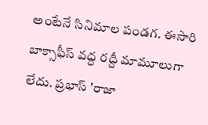అంటేనే సినిమాల పండగ. ఈసారి బాక్సాఫీస్ వద్ద రద్దీ మామూలుగా లేదు. ప్రభాస్ 'రాజా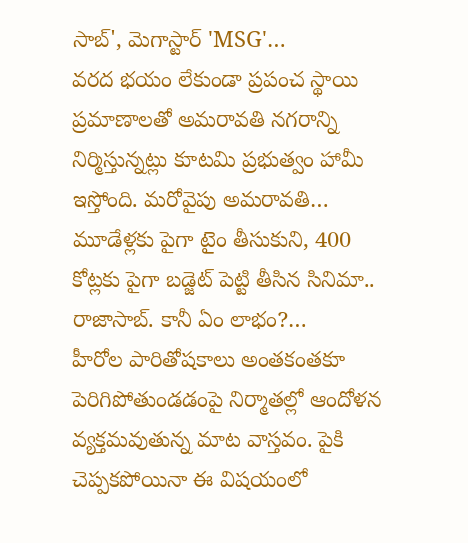సాబ్', మెగాస్టార్ 'MSG'…
వరద భయం లేకుండా ప్రపంచ స్థాయి ప్రమాణాలతో అమరావతి నగరాన్ని నిర్మిస్తున్నట్లు కూటమి ప్రభుత్వం హామీ ఇస్తోంది. మరోవైపు అమరావతి…
మూడేళ్లకు పైగా టైం తీసుకుని, 400 కోట్లకు పైగా బడ్జెట్ పెట్టి తీసిన సినిమా.. రాజాసాబ్. కానీ ఏం లాభం?…
హీరోల పారితోషకాలు అంతకంతకూ పెరిగిపోతుండడంపై నిర్మాతల్లో ఆందోళన వ్యక్తమవుతున్న మాట వాస్తవం. పైకి చెప్పకపోయినా ఈ విషయంలో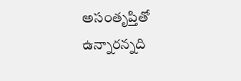అసంతృప్తితో ఉన్నారన్నది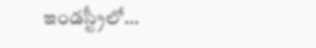ఇండస్ట్రీలో…